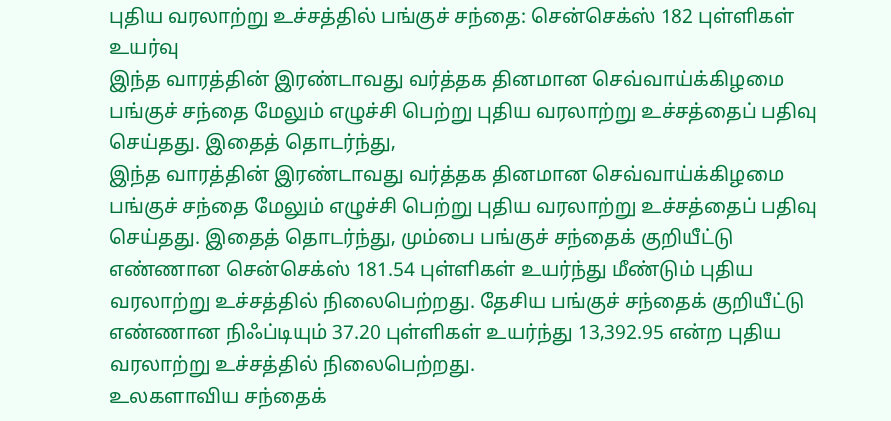புதிய வரலாற்று உச்சத்தில் பங்குச் சந்தை: சென்செக்ஸ் 182 புள்ளிகள் உயர்வு
இந்த வாரத்தின் இரண்டாவது வர்த்தக தினமான செவ்வாய்க்கிழமை பங்குச் சந்தை மேலும் எழுச்சி பெற்று புதிய வரலாற்று உச்சத்தைப் பதிவு செய்தது. இதைத் தொடர்ந்து,
இந்த வாரத்தின் இரண்டாவது வர்த்தக தினமான செவ்வாய்க்கிழமை பங்குச் சந்தை மேலும் எழுச்சி பெற்று புதிய வரலாற்று உச்சத்தைப் பதிவு செய்தது. இதைத் தொடர்ந்து, மும்பை பங்குச் சந்தைக் குறியீட்டு எண்ணான சென்செக்ஸ் 181.54 புள்ளிகள் உயர்ந்து மீண்டும் புதிய வரலாற்று உச்சத்தில் நிலைபெற்றது. தேசிய பங்குச் சந்தைக் குறியீட்டு எண்ணான நிஃப்டியும் 37.20 புள்ளிகள் உயர்ந்து 13,392.95 என்ற புதிய வரலாற்று உச்சத்தில் நிலைபெற்றது.
உலகளாவிய சந்தைக்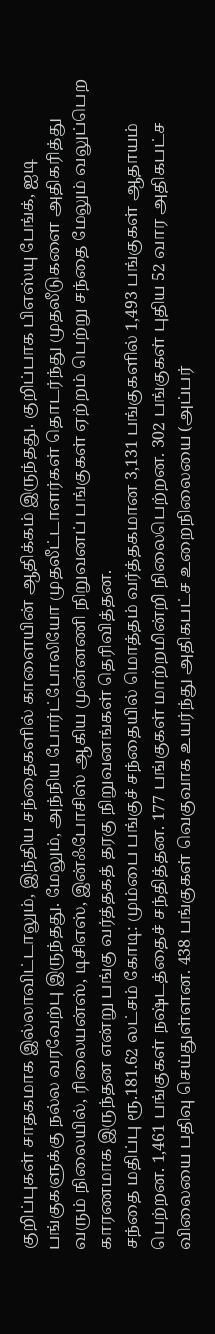குறிப்புகள் சாதகமாக இல்லாவிட்டாலும், இந்திய சந்தைகளில் காளையின் ஆதிக்கம் இருந்தது. குறிப்பாக பிஎஸ்யு பேங்க், ஐடி பங்குகளுக்கு நல்ல வரவேற்பு இருந்தது. மேலும், அந்நிய போர்ட்போலியோ முதலீட்டாளர்கள் தொடர்ந்து முதலீடுகளை அதிகரித்து வரும் நிலையில், ரிலையன்ஸ், டிசிஎஸ், இன்ஃபோசிஸ் ஆகிய முன்னணி நிறுவனப் பங்குகள் ஏற்றம் பெற்று சந்தை மேலும் வலுப்பெற காரணமாக இருந்தன என்று பங்கு வர்த்தகத் தரகு நிறுவனங்கள் தெரிவித்தன.
சந்தை மதிப்பு ரூ.181.62 லட்சம் கோடி: மும்பை பங்குச் சந்தையில் மொத்தம் வர்த்தகமான 3,131 பங்குகளில் 1,493 பங்குகள் ஆதாயம் பெற்றன. 1,461 பங்குகள் நஷ்டத்தைச் சந்தித்தன. 177 பங்குகள் மாற்றமின்றி நிலைபெற்றன. 302 பங்குகள் புதிய 52 வார அதிகபட்ச விலையை பதிவு செய்துள்ளன. 438 பங்குகள் வெகுவாக உயர்ந்து அதிகபட்ச உறைநிலையை (அப்பர்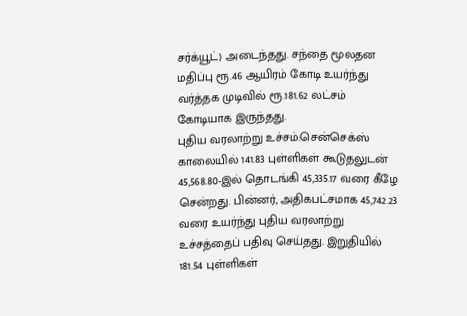சர்க்யூட்) அடைந்தது. சந்தை மூலதன மதிப்பு ரூ.46 ஆயிரம் கோடி உயர்ந்து வர்த்தக முடிவில் ரூ.181.62 லட்சம் கோடியாக இருந்தது.
புதிய வரலாற்று உச்சம்:சென்செக்ஸ் காலையில் 141.83 புள்ளிகள் கூடுதலுடன் 45,568.80-இல் தொடங்கி 45,335.17 வரை கீழே சென்றது. பின்னர், அதிகபட்சமாக 45,742.23 வரை உயர்ந்து புதிய வரலாற்று உச்சத்தைப் பதிவு செய்தது. இறுதியில் 181.54 புள்ளிகள்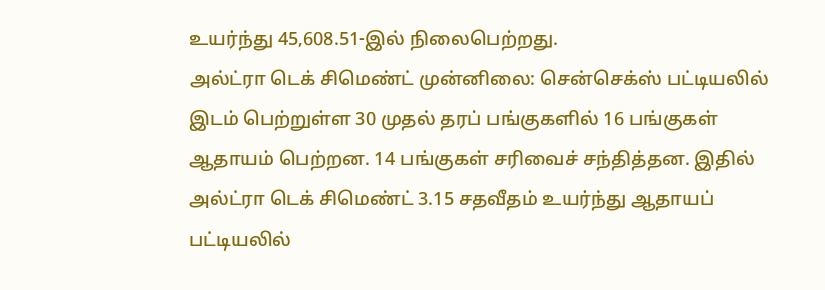உயர்ந்து 45,608.51-இல் நிலைபெற்றது.
அல்ட்ரா டெக் சிமெண்ட் முன்னிலை: சென்செக்ஸ் பட்டியலில் இடம் பெற்றுள்ள 30 முதல் தரப் பங்குகளில் 16 பங்குகள் ஆதாயம் பெற்றன. 14 பங்குகள் சரிவைச் சந்தித்தன. இதில் அல்ட்ரா டெக் சிமெண்ட் 3.15 சதவீதம் உயர்ந்து ஆதாயப் பட்டியலில்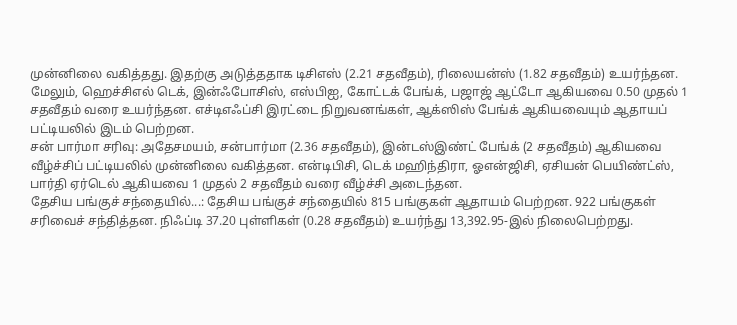முன்னிலை வகித்தது. இதற்கு அடுத்ததாக டிசிஎஸ் (2.21 சதவீதம்), ரிலையன்ஸ் (1.82 சதவீதம்) உயர்ந்தன. மேலும், ஹெச்சிஎல் டெக், இன்ஃபோசிஸ், எஸ்பிஐ, கோட்டக் பேங்க், பஜாஜ் ஆட்டோ ஆகியவை 0.50 முதல் 1 சதவீதம் வரை உயர்ந்தன. எச்டிஎஃப்சி இரட்டை நிறுவனங்கள், ஆக்ஸிஸ் பேங்க் ஆகியவையும் ஆதாயப் பட்டியலில் இடம் பெற்றன.
சன் பார்மா சரிவு: அதேசமயம், சன்பார்மா (2.36 சதவீதம்), இன்டஸ்இண்ட் பேங்க் (2 சதவீதம்) ஆகியவை வீழ்ச்சிப் பட்டியலில் முன்னிலை வகித்தன. என்டிபிசி, டெக் மஹிந்திரா, ஓஎன்ஜிசி, ஏசியன் பெயிண்ட்ஸ், பார்தி ஏர்டெல் ஆகியவை 1 முதல் 2 சதவீதம் வரை வீழ்ச்சி அடைந்தன.
தேசிய பங்குச் சந்தையில்...: தேசிய பங்குச் சந்தையில் 815 பங்குகள் ஆதாயம் பெற்றன. 922 பங்குகள் சரிவைச் சந்தித்தன. நிஃப்டி 37.20 புள்ளிகள் (0.28 சதவீதம்) உயர்ந்து 13,392.95-இல் நிலைபெற்றது.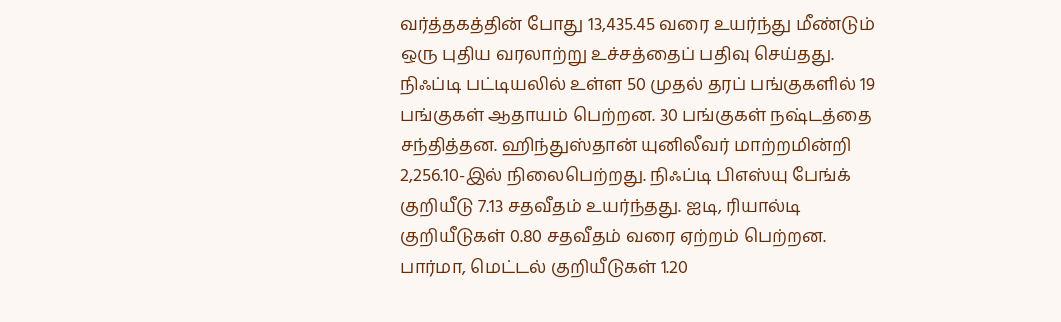வர்த்தகத்தின் போது 13,435.45 வரை உயர்ந்து மீண்டும் ஒரு புதிய வரலாற்று உச்சத்தைப் பதிவு செய்தது.
நிஃப்டி பட்டியலில் உள்ள 50 முதல் தரப் பங்குகளில் 19 பங்குகள் ஆதாயம் பெற்றன. 30 பங்குகள் நஷ்டத்தை சந்தித்தன. ஹிந்துஸ்தான் யுனிலீவர் மாற்றமின்றி 2,256.10-இல் நிலைபெற்றது. நிஃப்டி பிஎஸ்யு பேங்க் குறியீடு 7.13 சதவீதம் உயர்ந்தது. ஐடி, ரியால்டி குறியீடுகள் 0.80 சதவீதம் வரை ஏற்றம் பெற்றன. பார்மா, மெட்டல் குறியீடுகள் 1.20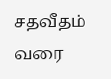சதவீதம் வரை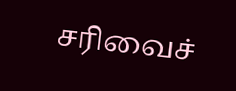சரிவைச்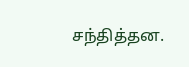சந்தித்தன.